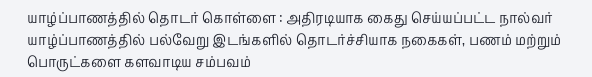யாழ்ப்பாணத்தில் தொடர் கொள்ளை : அதிரடியாக கைது செய்யப்பட்ட நால்வர்
யாழ்ப்பாணத்தில் பல்வேறு இடங்களில் தொடர்ச்சியாக நகைகள், பணம் மற்றும் பொருட்களை களவாடிய சம்பவம்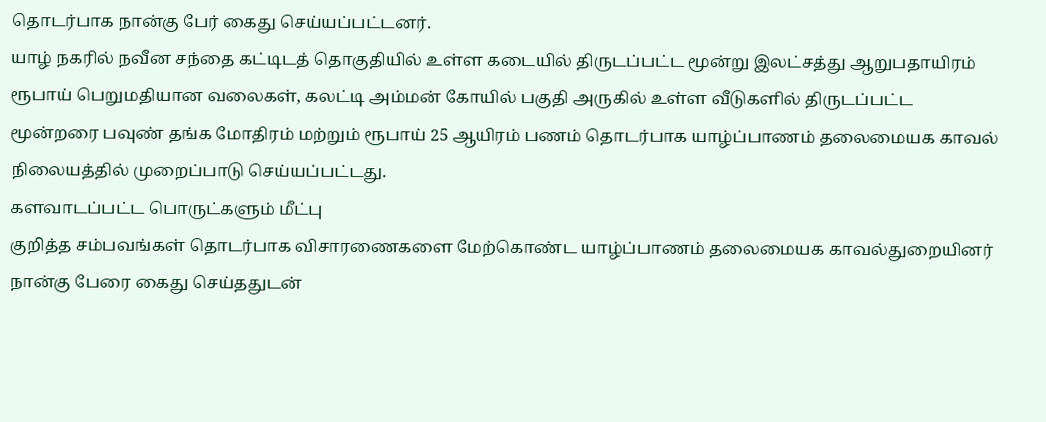தொடர்பாக நான்கு பேர் கைது செய்யப்பட்டனர்.
யாழ் நகரில் நவீன சந்தை கட்டிடத் தொகுதியில் உள்ள கடையில் திருடப்பட்ட மூன்று இலட்சத்து ஆறுபதாயிரம் ரூபாய் பெறுமதியான வலைகள், கலட்டி அம்மன் கோயில் பகுதி அருகில் உள்ள வீடுகளில் திருடப்பட்ட மூன்றரை பவுண் தங்க மோதிரம் மற்றும் ரூபாய் 25 ஆயிரம் பணம் தொடர்பாக யாழ்ப்பாணம் தலைமையக காவல் நிலையத்தில் முறைப்பாடு செய்யப்பட்டது.
களவாடப்பட்ட பொருட்களும் மீட்பு
குறித்த சம்பவங்கள் தொடர்பாக விசாரணைகளை மேற்கொண்ட யாழ்ப்பாணம் தலைமையக காவல்துறையினர் நான்கு பேரை கைது செய்ததுடன்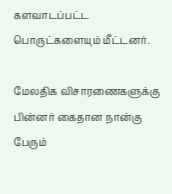களவாடப்பட்ட பொருட்களையும் மீட்டனர்.

மேலதிக விசாரணைகளுக்கு பின்னர் கைதான நான்கு பேரும்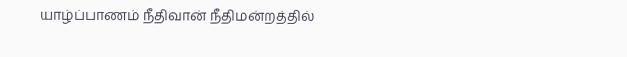யாழ்ப்பாணம் நீதிவான் நீதிமன்றத்தில்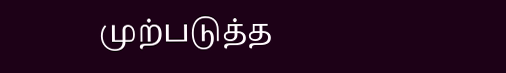முற்படுத்த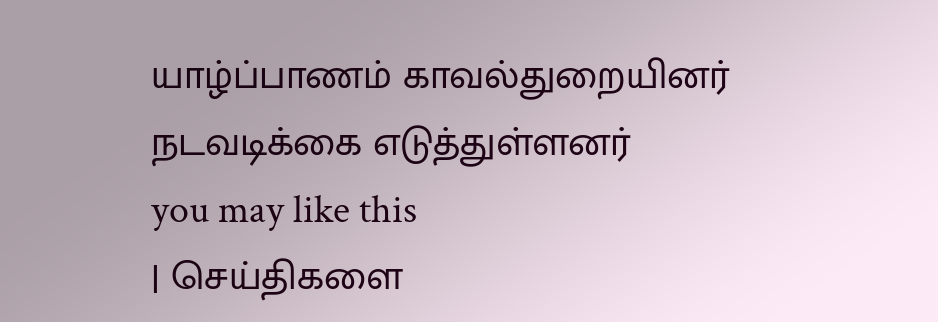யாழ்ப்பாணம் காவல்துறையினர் நடவடிக்கை எடுத்துள்ளனர்
you may like this
| செய்திகளை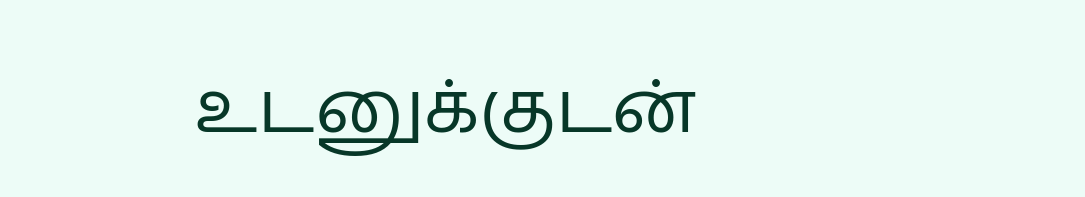உடனுக்குடன்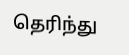தெரிந்து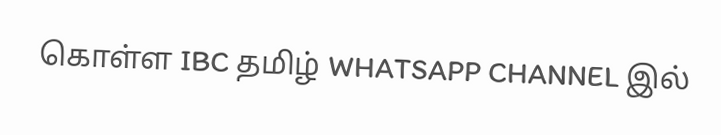கொள்ள IBC தமிழ் WHATSAPP CHANNEL இல்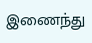இணைந்து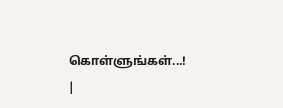கொள்ளுங்கள்...! |